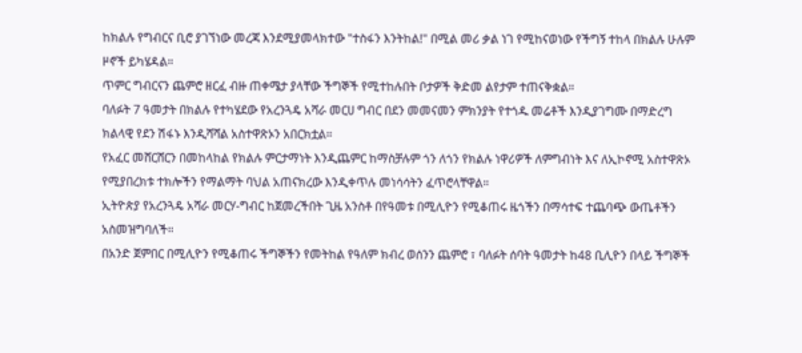ከክልሉ የግብርና ቢሮ ያገኘነው መረጃ እንደሚያመላክተው "ተስፋን እንትከል!" በሚል መሪ ቃል ነገ የሚከናወነው የችግኝ ተከላ በክልሉ ሁሉም ዞኖች ይካሄዳል።
ጥምር ግብርናን ጨምሮ ዘርፈ ብዙ ጠቀሜታ ያላቸው ችግኞች የሚተከሉበት ቦታዎች ቅድመ ልየታም ተጠናቅቋል።
ባለፉት 7 ዓመታት በክልሉ የተካሄደው የአረንጓዴ አሻራ መርሀ ግብር በደን መመናመን ምክንያት የተጎዱ መሬቶች እንዲያገግሙ በማድረግ ክልላዊ የደን ሽፋኑ እንዲሻሻል አስተዋጽኦን አበርክቷል።
የአፈር መሸርሸርን በመከላከል የክልሉ ምርታማነት እንዲጨምር ከማስቻሉም ጎን ለጎን የክልሉ ነዋሪዎች ለምግብነት እና ለኢኮኖሚ አስተዋጽኦ የሚያበረክቱ ተክሎችን የማልማት ባህል አጠናክረው እንዲቀጥሉ መነሳሳትን ፈጥሮላቸዋል።
ኢትዮጵያ የአረንጓዴ አሻራ መርሃ-ግብር ከጀመረችበት ጊዜ አንስቶ በየዓመቱ በሚሊዮን የሚቆጠሩ ዜጎችን በማሳተፍ ተጨባጭ ውጤቶችን አስመዝግባለች።
በአንድ ጀምበር በሚሊዮን የሚቆጠሩ ችግኞችን የመትከል የዓለም ክብረ ወሰንን ጨምሮ ፣ ባለፉት ሰባት ዓመታት ከ48 ቢሊዮን በላይ ችግኞች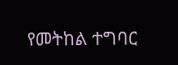የመትከል ተግባር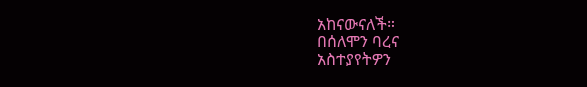አከናውናለች።
በሰለሞን ባረና
አስተያየትዎን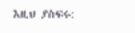እዚህ ያስፍሩ: